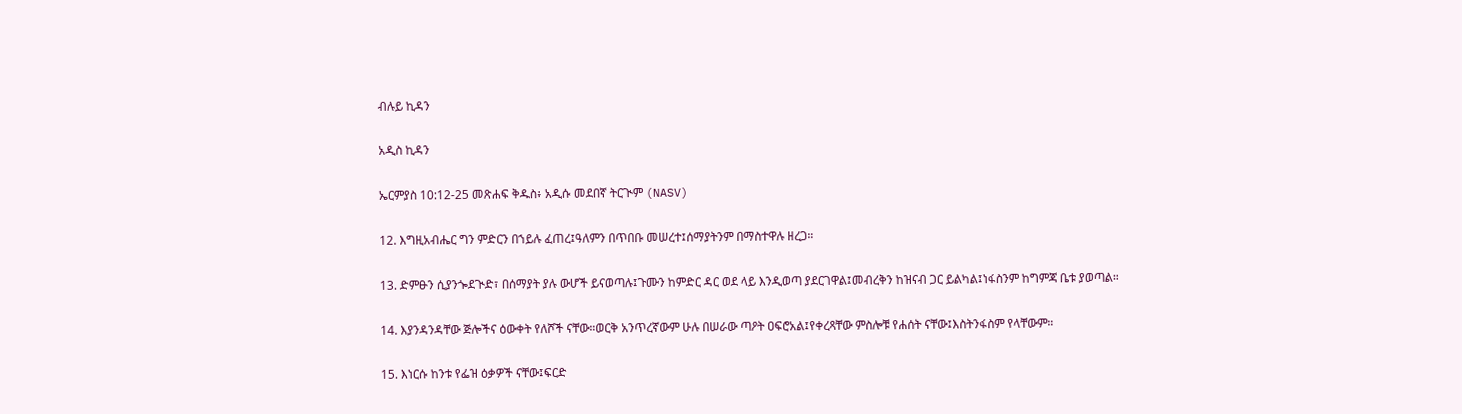ብሉይ ኪዳን

አዲስ ኪዳን

ኤርምያስ 10:12-25 መጽሐፍ ቅዱስ፥ አዲሱ መደበኛ ትርጒም (NASV)

12. እግዚአብሔር ግን ምድርን በኀይሉ ፈጠረ፤ዓለምን በጥበቡ መሠረተ፤ሰማያትንም በማስተዋሉ ዘረጋ።

13. ድምፁን ሲያንጐደጒድ፣ በሰማያት ያሉ ውሆች ይናወጣሉ፤ጉሙን ከምድር ዳር ወደ ላይ እንዲወጣ ያደርገዋል፤መብረቅን ከዝናብ ጋር ይልካል፤ነፋስንም ከግምጃ ቤቱ ያወጣል።

14. እያንዳንዳቸው ጅሎችና ዕውቀት የለሾች ናቸው።ወርቅ አንጥረኛውም ሁሉ በሠራው ጣዖት ዐፍሮአል፤የቀረጻቸው ምስሎቹ የሐሰት ናቸው፤እስትንፋስም የላቸውም።

15. እነርሱ ከንቱ የፌዝ ዕቃዎች ናቸው፤ፍርድ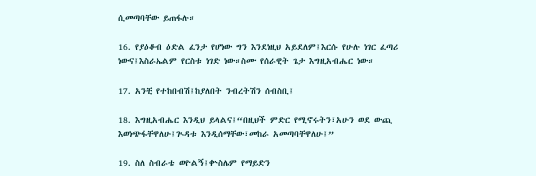ሲመጣባቸው ይጠፋሉ።

16. የያዕቆብ ዕድል ፈንታ የሆነው ግን እንደነዚህ አይደለም፤እርሱ የሁሉ ነገር ፈጣሪ ነውና፤እስራኤልም የርስቱ ነገድ ነው።ስሙ የሰራዊት ጌታ እግዚአብሔር ነው።

17. አንቺ የተከበብሽ፤ከያለበት ንብረትሽን ሰብስቢ፤

18. እግዚአብሔር እንዲህ ይላልና፤“በዚህች ምድር የሚኖሩትን፣አሁን ወደ ውጪ እወነጭፋቸዋለሁ፤ጒዳቱ እንዲሰማቸው፣መከራ አመጣባቸዋለሁ፤”

19. ስለ ስብራቴ ወዮልኝ፤ቍስሌም የማይድን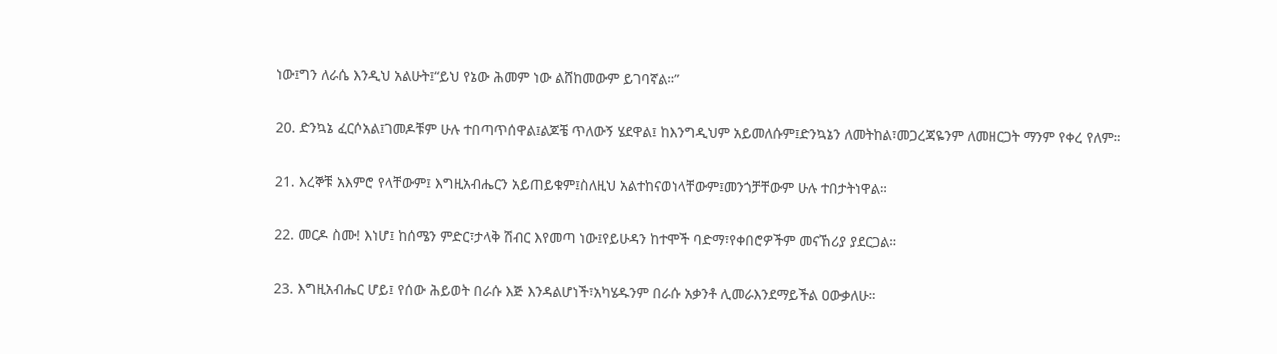ነው፤ግን ለራሴ እንዲህ አልሁት፤“ይህ የኔው ሕመም ነው ልሸከመውም ይገባኛል።”

20. ድንኳኔ ፈርሶአል፤ገመዶቹም ሁሉ ተበጣጥሰዋል፤ልጆቼ ጥለውኝ ሄደዋል፤ ከእንግዲህም አይመለሱም፤ድንኳኔን ለመትከል፣መጋረጃዬንም ለመዘርጋት ማንም የቀረ የለም።

21. እረኞቹ አእምሮ የላቸውም፤ እግዚአብሔርን አይጠይቁም፤ስለዚህ አልተከናወነላቸውም፤መንጎቻቸውም ሁሉ ተበታትነዋል።

22. መርዶ ስሙ! እነሆ፤ ከሰሜን ምድር፣ታላቅ ሽብር እየመጣ ነው፤የይሁዳን ከተሞች ባድማ፣የቀበሮዎችም መናኸሪያ ያደርጋል።

23. እግዚአብሔር ሆይ፤ የሰው ሕይወት በራሱ እጅ እንዳልሆነች፣አካሄዱንም በራሱ አቃንቶ ሊመራእንደማይችል ዐውቃለሁ።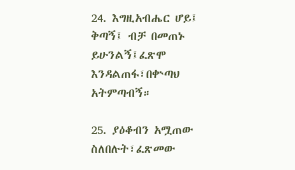24. እግዚአብሔር ሆይ፤ ቅጣኝ፤ ብቻ በመጠኑ ይሁንልኝ፤ፈጽሞ እንዳልጠፋ፣በቍጣህ አትምጣብኝ።

25. ያዕቆብን አሟጠው ስለበሉት፣ፈጽመው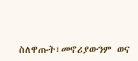ስለዋጡት፣መኖሪያውንም ወና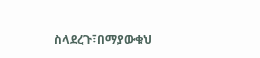ስላደረጉ፣በማያውቁህ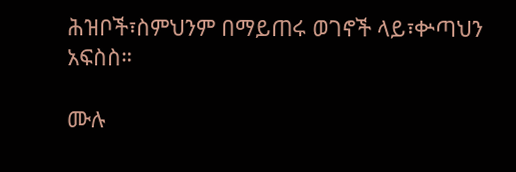ሕዝቦች፣ስምህንም በማይጠሩ ወገኖች ላይ፣ቍጣህን አፍስስ።

ሙሉ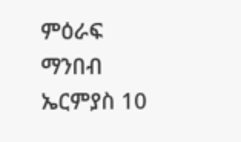ምዕራፍ ማንበብ ኤርምያስ 10